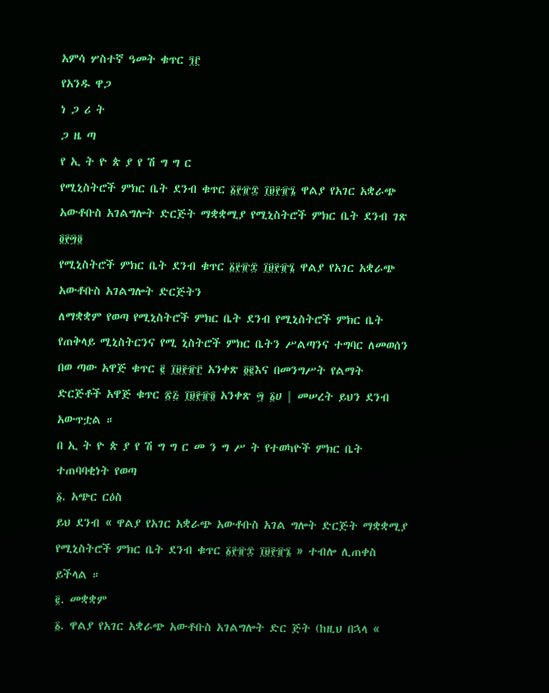አምሳ ሦስተኛ ዓመት ቁጥር ፺፫
የአንዱ ዋጋ
ነ ጋ ሪ ት
ጋ ዜ ጣ
የ ኢ ት ዮ ጵ ያ የ ሽ ግ ግ ር
የሚኒስትሮች ምክር ቤት ደንብ ቁጥር ፩፻፹፰ ፲፱፻፹፮ ዋልያ የአገር አቋራጭ አውቶቡስ አገልግሎት ድርጅት ማቋቋሚያ የሚኒስትሮች ምክር ቤት ደንብ ገጽ ፬፻፵፬
የሚኒስትሮች ምክር ቤት ደንብ ቁጥር ፩፻፹፰ ፲፱፻፹፮ ዋልያ የአገር አቋራጭ አውቶቡስ አገልግሎት ድርጅትን
ለማቋቋም የወጣ የሚኒስትሮች ምክር ቤት ደንብ የሚኒስትሮች ምክር ቤት የጠቅላይ ሚኒስትርንና የሚ ኒስትሮች ምክር ቤትን ሥልጣንና ተግባር ለመወሰን በወ ጣው አዋጅ ቁጥር ፪ ፲፱፻፹፫ አንቀጽ ፬፪እና በመንግሥት የልማት ድርጅቶች አዋጅ ቁጥር ፳፭ ፲፱፻፹፬ አንቀጽ ፵ ፩ሀ | መሠረት ይህን ደንብ አውጥቷል ።
በ ኢ ት ዮ ጵ ያ የ ሽ ግ ግ ር መ ን ግ ሥ ት የተወካዮች ምክር ቤት ተጠባባቂነት የወጣ
፩. አጭር ርዕስ
ይህ ደንብ « ዋልያ የአገር አቋራጭ አውቶቡስ አገል ግሎት ድርጅት ማቋቋሚያ የሚኒስትሮች ምክር ቤት ደንብ ቁጥር ፩፻፹፰ ፲፱፻፹፮ » ተብሎ ሊጠቀስ ይችላል ።
፪. መቋቋም
፩. ዋልያ የአገር አቋራጭ አውቶቡስ አገልግሎት ድር ጅት (ከዚህ በኋላ «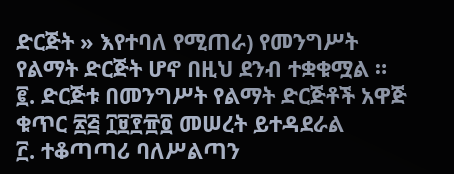ድርጅት » እየተባለ የሚጠራ) የመንግሥት የልማት ድርጅት ሆኖ በዚህ ደንብ ተቋቁሟል ።
፪. ድርጅቱ በመንግሥት የልማት ድርጅቶች አዋጅ ቁጥር ፳፭ ፲፱፻፹፬ መሠረት ይተዳደራል
፫. ተቆጣጣሪ ባለሥልጣን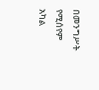በመንግሥት የሚሰየም አካል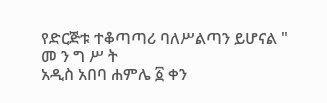የድርጅቱ ተቆጣጣሪ ባለሥልጣን ይሆናል "
መ ን ግ ሥ ት
አዲስ አበባ ሐምሌ ፩ ቀን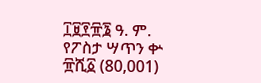፲፱፻፹፮ ዓ. ም.
የፖስታ ሣጥን ቍ ፹ሺ፩ (80,001)